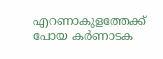എറണാകുളത്തേക്ക് പോയ കർണാടക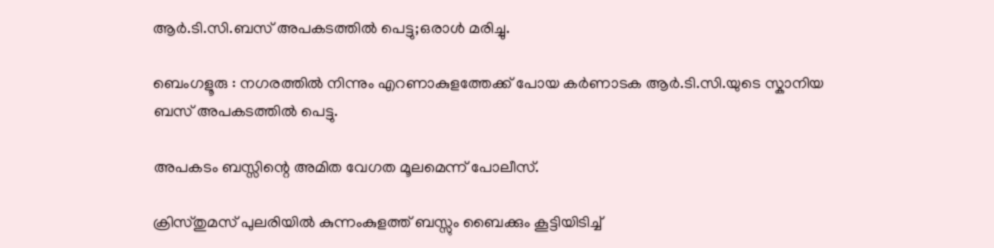ആർ.ടി.സി.ബസ് അപകടത്തിൽ പെട്ടു;ഒരാൾ മരിച്ചു.

ബെംഗളൂരു : നഗരത്തിൽ നിന്നും എറണാകുളത്തേക്ക് പോയ കർണാടക ആർ.ടി.സി.യുടെ സ്കാനിയ ബസ് അപകടത്തിൽ പെട്ടു.

അപകടം ബസ്സിന്റെ അമിത വേഗത മൂലമെന്ന് പോലീസ്.

ക്രിസ്തുമസ് പുലരിയിൽ കുന്നംകുളത്ത് ബസ്സും ബൈക്കും കൂട്ടിയിടിച്ച്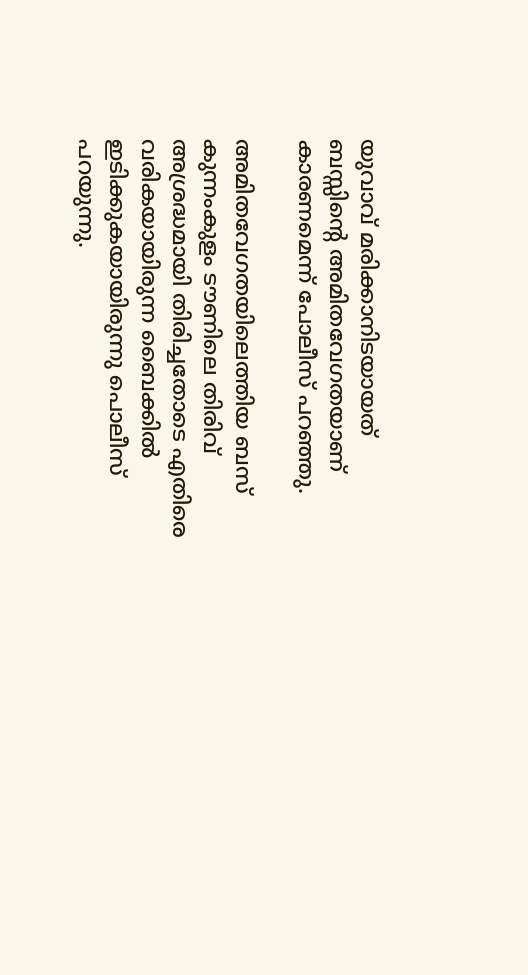യുവാവ് മരിക്കാനിടയായത് ബസ്സിന്റെ അമിതവേഗതയാണ് കാരണമെന്ന് പോലീസ് പറഞ്ഞു.

അമിതവേഗതയിലെത്തിയ ബസ് കുന്നംകുളം ടൗണിലെ തിരിവ് അശ്രദ്ധമായി തിരിച്ചതോടെ എതിരെ വരികയായിരുന്ന ബൈക്കിൽ ഇടിക്കുകയായിരുന്നു പൊലീസ് പറയുന്നു.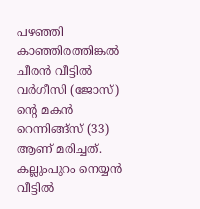പഴഞ്ഞി കാഞ്ഞിരത്തിങ്കൽ ചീരൻ വീട്ടിൽ വർഗീസി (ജോസ്) ന്റെ മകൻ റെന്നിങ്ങ്സ് (33) ആണ് മരിച്ചത്. കല്ലുംപുറം നെയ്യൻ വീട്ടിൽ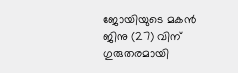ജോയിയുടെ മകൻ ജിനു (27) വിന് ഗുരുതരമായി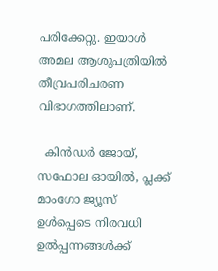പരിക്കേറ്റു. ഇയാൾ അമല ആശുപത്രിയിൽ തീവ്രപരിചരണ വിഭാഗത്തിലാണ്.

  കിന്‍ഡര്‍ ജോയ്, സഫോല ഓയില്‍, പ്ലക്ക് മാംഗോ ജ്യൂസ് ഉള്‍പ്പെടെ നിരവധി ഉല്‍പ്പന്നങ്ങള്‍ക്ക്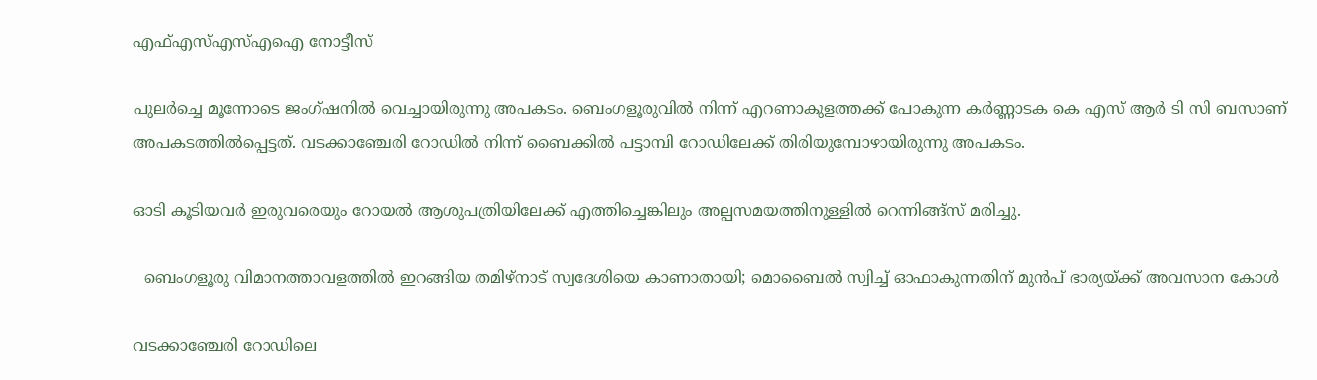എഫ്എസ്എസ്എഐ നോട്ടീസ്

പുലർച്ചെ മൂന്നോടെ ജംഗ്ഷനിൽ വെച്ചായിരുന്നു അപകടം. ബെംഗളൂരുവിൽ നിന്ന് എറണാകുളത്തക്ക് പോകുന്ന കർണ്ണാടക കെ എസ് ആർ ടി സി ബസാണ് അപകടത്തിൽപ്പെട്ടത്. വടക്കാഞ്ചേരി റോഡിൽ നിന്ന് ബൈക്കിൽ പട്ടാമ്പി റോഡിലേക്ക് തിരിയുമ്പോഴായിരുന്നു അപകടം.

ഓടി കൂടിയവർ ഇരുവരെയും റോയൽ ആശുപത്രിയിലേക്ക് എത്തിച്ചെങ്കിലും അല്പസമയത്തിനുള്ളിൽ റെന്നിങ്ങ്സ് മരിച്ചു.

  ബെംഗളൂരു വിമാനത്താവളത്തിൽ ഇറങ്ങിയ തമിഴ്‌നാട് സ്വദേശിയെ കാണാതായി; മൊബൈൽ സ്വിച്ച് ഓഫാകുന്നതിന് മുൻപ് ഭാര്യയ്ക്ക് അവസാന കോൾ

വടക്കാഞ്ചേരി റോഡിലെ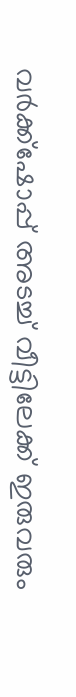വർക്ക്ഷോപ്പ് അടച്ച് വീട്ടിലേക്ക് ഇരുവരും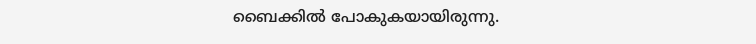ബൈക്കിൽ പോകുകയായിരുന്നു.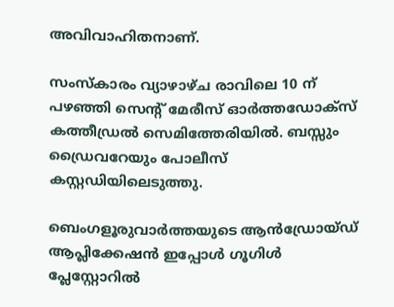അവിവാഹിതനാണ്.

സംസ്കാരം വ്യാഴാഴ്ച രാവിലെ 10 ന് പഴഞ്ഞി സെന്റ് മേരീസ് ഓർത്തഡോക്സ് കത്തീഡ്രൽ സെമിത്തേരിയിൽ. ബസ്സും ഡ്രൈവറേയും പോലീസ് കസ്റ്റഡിയിലെടുത്തു.

ബെംഗളൂരുവാർത്തയുടെ ആൻഡ്രോയ്ഡ് ആപ്ലിക്കേഷൻ ഇപ്പോൾ ഗൂഗിൾ പ്ലേസ്റ്റോറിൽ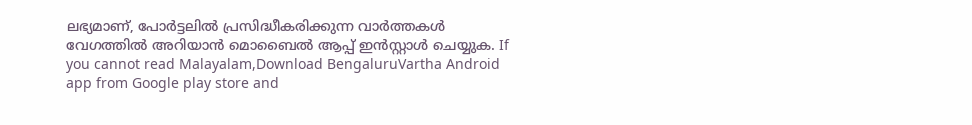ലഭ്യമാണ്, പോർട്ടലിൽ പ്രസിദ്ധീകരിക്കുന്ന വാർത്തകൾ വേഗത്തിൽ അറിയാൻ മൊബൈൽ ആപ്പ് ഇൻസ്റ്റാൾ ചെയ്യുക. If you cannot read Malayalam,Download BengaluruVartha Android app from Google play store and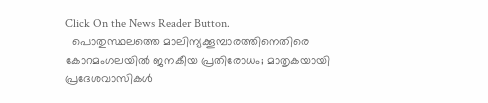Click On the News Reader Button.
  പൊതുസ്ഥലത്തെ മാലിന്യക്കൂമ്പാരത്തിനെതിരെ കോറമംഗലയിൽ ജനകീയ പ്രതിരോധം; മാതൃകയായി പ്രദേശവാസികൾ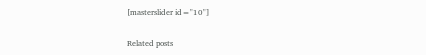[masterslider id="10"]

Related posts